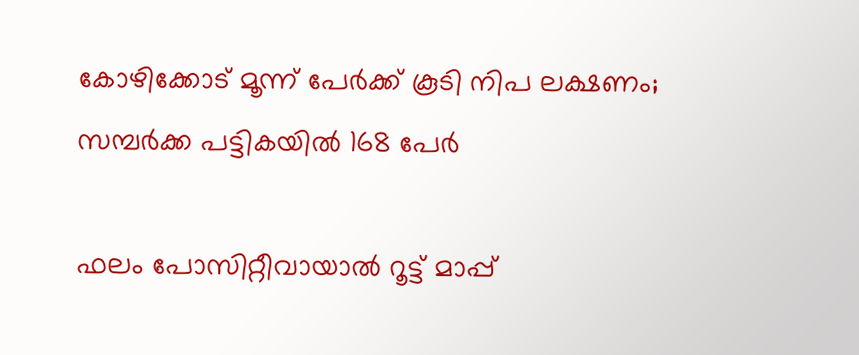കോഴിക്കോട് മൂന്ന് പേർക്ക് കൂടി നിപ ലക്ഷണം; സമ്പർക്ക പട്ടികയിൽ 168 പേർ

ഫലം പോസിറ്റീവായാൽ റൂട്ട് മാപ്പ്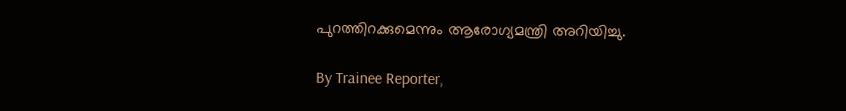പുറത്തിറക്കുമെന്നും ആരോഗ്യമന്ത്രി അറിയിച്ചു.

By Trainee Reporter,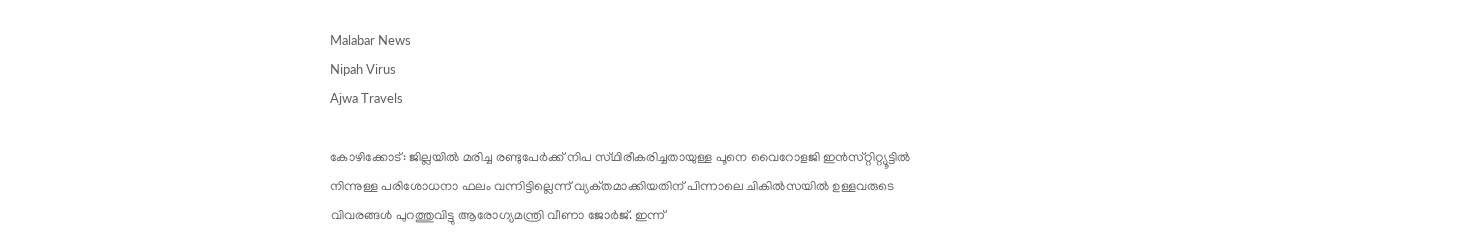Malabar News
Nipah Virus
Ajwa Travels

കോഴിക്കോട്: ജില്ലയിൽ മരിച്ച രണ്ടുപേർക്ക് നിപ സ്‌ഥിരീകരിച്ചതായുള്ള പൂനെ വൈറോളജി ഇൻസ്‌റ്റിറ്റ്യൂട്ടിൽ നിന്നുള്ള പരിശോധനാ ഫലം വന്നിട്ടില്ലെന്ന് വ്യക്‌തമാക്കിയതിന് പിന്നാലെ ചികിൽസയിൽ ഉള്ളവരുടെ വിവരങ്ങൾ പുറത്തുവിട്ടു ആരോഗ്യമന്ത്രി വീണാ ജോർജ്. ഇന്ന്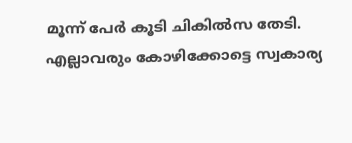മൂന്ന് പേർ കൂടി ചികിൽസ തേടി. എല്ലാവരും കോഴിക്കോട്ടെ സ്വകാര്യ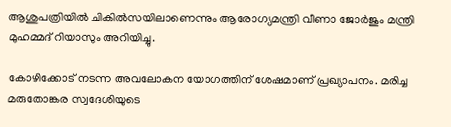ആശുപത്രിയിൽ ചികിൽസയിലാണെന്നും ആരോഗ്യമന്ത്രി വീണാ ജോർജും മന്ത്രി മുഹമ്മദ് റിയാസും അറിയിച്ചു.

കോഴിക്കോട് നടന്ന അവലോകന യോഗത്തിന് ശേഷമാണ് പ്രഖ്യാപനം. മരിച്ച മരുതോങ്കര സ്വദേശിയുടെ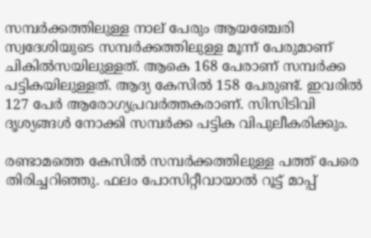സമ്പർക്കത്തിലുള്ള നാല് പേരും ആയഞ്ചേരി സ്വദേശിയുടെ സമ്പർക്കത്തിലുള്ള മൂന്ന് പേരുമാണ് ചികിൽസയിലുള്ളത്. ആകെ 168 പേരാണ് സമ്പർക്ക പട്ടികയിലുള്ളത്. ആദ്യ കേസിൽ 158 പേരുണ്ട്. ഇവരിൽ 127 പേർ ആരോഗ്യപ്രവർത്തകരാണ്. സിസിടിവി ദൃശ്യങ്ങൾ നോക്കി സമ്പർക്ക പട്ടിക വിപുലീകരിക്കും.

രണ്ടാമത്തെ കേസിൽ സമ്പർക്കത്തിലുള്ള പത്ത് പേരെ തിരിച്ചറിഞ്ഞു. ഫലം പോസിറ്റീവായാൽ റൂട്ട് മാപ്പ്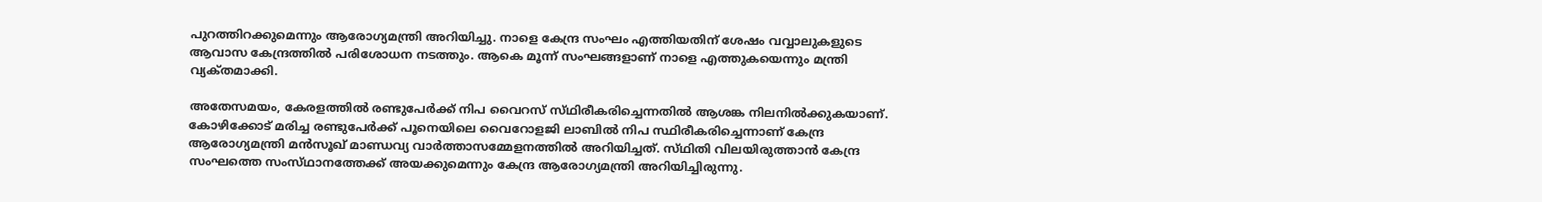പുറത്തിറക്കുമെന്നും ആരോഗ്യമന്ത്രി അറിയിച്ചു. നാളെ കേന്ദ്ര സംഘം എത്തിയതിന് ശേഷം വവ്വാലുകളുടെ ആവാസ കേന്ദ്രത്തിൽ പരിശോധന നടത്തും. ആകെ മൂന്ന് സംഘങ്ങളാണ് നാളെ എത്തുകയെന്നും മന്ത്രി വ്യക്‌തമാക്കി.

അതേസമയം, കേരളത്തിൽ രണ്ടുപേർക്ക് നിപ വൈറസ് സ്‌ഥിരീകരിച്ചെന്നതിൽ ആശങ്ക നിലനിൽക്കുകയാണ്. കോഴിക്കോട് മരിച്ച രണ്ടുപേർക്ക് പൂനെയിലെ വൈറോളജി ലാബിൽ നിപ സ്ഥിരീകരിച്ചെന്നാണ് കേന്ദ്ര ആരോഗ്യമന്ത്രി മൻസൂഖ് മാണ്ഡവ്യ വാർത്താസമ്മേളനത്തിൽ അറിയിച്ചത്. സ്‌ഥിതി വിലയിരുത്താൻ കേന്ദ്ര സംഘത്തെ സംസ്‌ഥാനത്തേക്ക് അയക്കുമെന്നും കേന്ദ്ര ആരോഗ്യമന്ത്രി അറിയിച്ചിരുന്നു.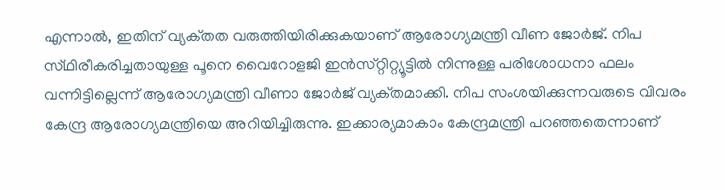എന്നാൽ, ഇതിന് വ്യക്‌തത വരുത്തിയിരിക്കുകയാണ് ആരോഗ്യമന്ത്രി വീണ ജോർജ്. നിപ സ്‌ഥിരീകരിച്ചതായുള്ള പൂനെ വൈറോളജി ഇൻസ്‌റ്റിറ്റ്യൂട്ടിൽ നിന്നുള്ള പരിശോധനാ ഫലം വന്നിട്ടില്ലെന്ന് ആരോഗ്യമന്ത്രി വീണാ ജോർജ് വ്യക്‌തമാക്കി. നിപ സംശയിക്കുന്നവരുടെ വിവരം കേന്ദ്ര ആരോഗ്യമന്ത്രിയെ അറിയിച്ചിരുന്നു. ഇക്കാര്യമാകാം കേന്ദ്രമന്ത്രി പറഞ്ഞതെന്നാണ്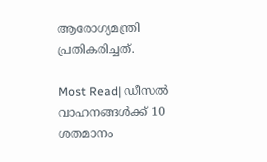ആരോഗ്യമന്ത്രി പ്രതികരിച്ചത്.

Most Read| ഡീസൽ വാഹനങ്ങൾക്ക് 10 ശതമാനം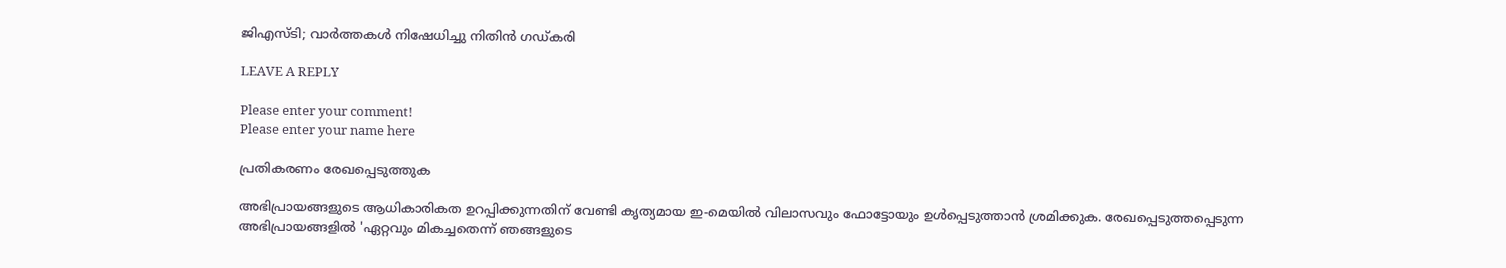ജിഎസ്‌ടി; വാർത്തകൾ നിഷേധിച്ചു നിതിൻ ഗഡ്‌കരി

LEAVE A REPLY

Please enter your comment!
Please enter your name here

പ്രതികരണം രേഖപ്പെടുത്തുക

അഭിപ്രായങ്ങളുടെ ആധികാരികത ഉറപ്പിക്കുന്നതിന് വേണ്ടി കൃത്യമായ ഇ-മെയിൽ വിലാസവും ഫോട്ടോയും ഉൾപ്പെടുത്താൻ ശ്രമിക്കുക. രേഖപ്പെടുത്തപ്പെടുന്ന അഭിപ്രായങ്ങളിൽ 'ഏറ്റവും മികച്ചതെന്ന് ഞങ്ങളുടെ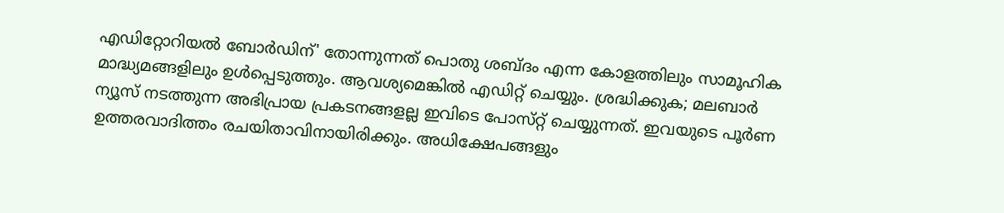എഡിറ്റോറിയൽ ബോർഡിന്' തോന്നുന്നത് പൊതു ശബ്‌ദം എന്ന കോളത്തിലും സാമൂഹിക മാദ്ധ്യമങ്ങളിലും ഉൾപ്പെടുത്തും. ആവശ്യമെങ്കിൽ എഡിറ്റ് ചെയ്യും. ശ്രദ്ധിക്കുക; മലബാർ ന്യൂസ് നടത്തുന്ന അഭിപ്രായ പ്രകടനങ്ങളല്ല ഇവിടെ പോസ്‌റ്റ് ചെയ്യുന്നത്. ഇവയുടെ പൂർണ ഉത്തരവാദിത്തം രചയിതാവിനായിരിക്കും. അധിക്ഷേപങ്ങളും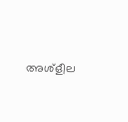അശ്‌ളീല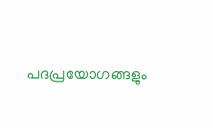പദപ്രയോഗങ്ങളും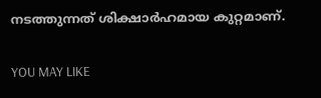നടത്തുന്നത് ശിക്ഷാർഹമായ കുറ്റമാണ്.

YOU MAY LIKE